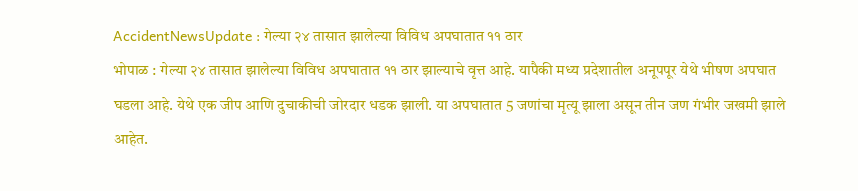AccidentNewsUpdate : गेल्या २४ तासात झालेल्या विविध अपघातात ११ ठार
भोपाळ : गेल्या २४ तासात झालेल्या विविध अपघातात ११ ठार झाल्याचे वृत्त आहे. यापैकी मध्य प्रदेशातील अनूपपूर येथे भीषण अपघात घडला आहे. येथे एक जीप आणि दुचाकीची जोरदार धडक झाली. या अपघातात 5 जणांचा मृत्यू झाला असून तीन जण गंभीर जखमी झाले आहेत.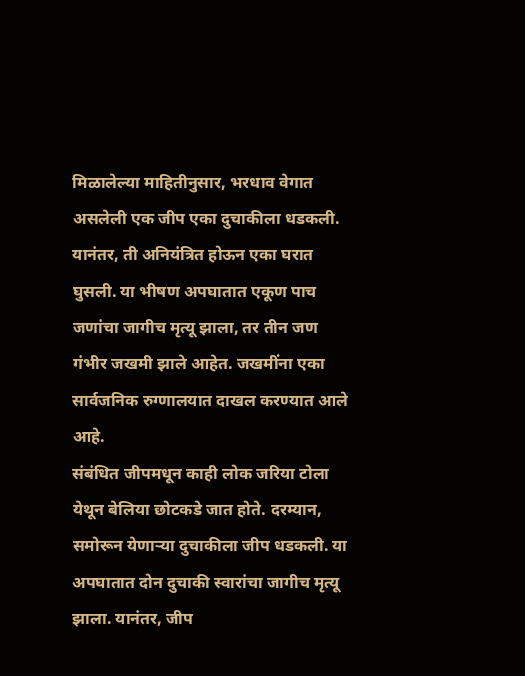मिळालेल्या माहितीनुसार, भरधाव वेगात असलेली एक जीप एका दुचाकीला धडकली. यानंतर, ती अनियंत्रित होऊन एका घरात घुसली. या भीषण अपघातात एकूण पाच जणांचा जागीच मृत्यू झाला, तर तीन जण गंभीर जखमी झाले आहेत. जखमींना एका सार्वजनिक रुग्णालयात दाखल करण्यात आले आहे.
संबंधित जीपमधून काही लोक जरिया टोला येथून बेलिया छोटकडे जात होते. दरम्यान, समोरून येणाऱ्या दुचाकीला जीप धडकली. या अपघातात दोन दुचाकी स्वारांचा जागीच मृत्यू झाला. यानंतर, जीप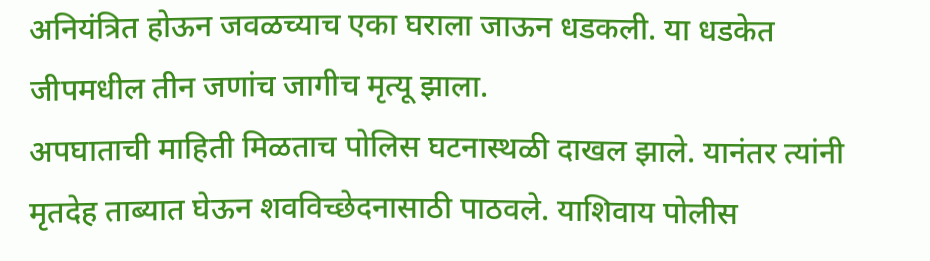अनियंत्रित होऊन जवळच्याच एका घराला जाऊन धडकली. या धडकेत जीपमधील तीन जणांच जागीच मृत्यू झाला.
अपघाताची माहिती मिळताच पोलिस घटनास्थळी दाखल झाले. यानंतर त्यांनी मृतदेह ताब्यात घेऊन शवविच्छेदनासाठी पाठवले. याशिवाय पोलीस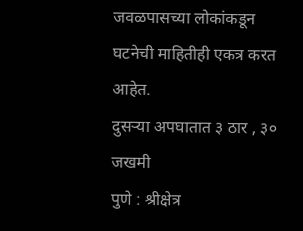जवळपासच्या लोकांकडून घटनेची माहितीही एकत्र करत आहेत.
दुसऱ्या अपघातात ३ ठार , ३० जखमी
पुणे : श्रीक्षेत्र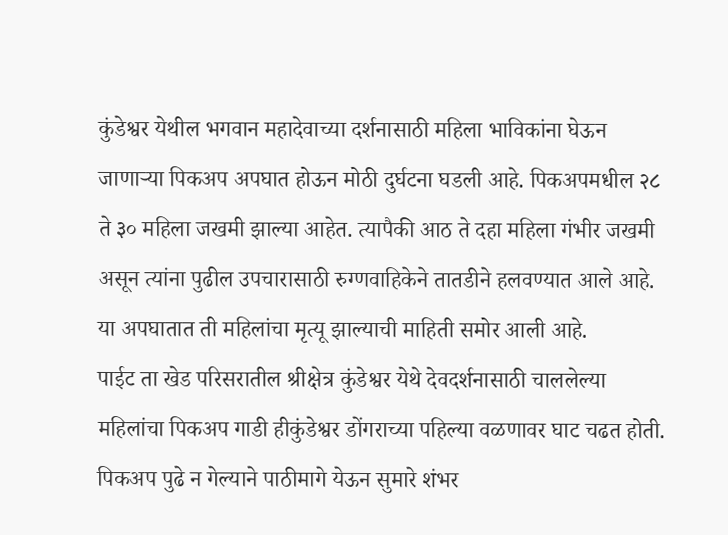कुंडेश्वर येथील भगवान महादेवाच्या दर्शनासाठी महिला भाविकांना घेऊन जाणाऱ्या पिकअप अपघात होऊन मोठी दुर्घटना घडली आहे. पिकअपमधील २८ ते ३० महिला जखमी झाल्या आहेत. त्यापैकी आठ ते दहा महिला गंभीर जखमी असून त्यांना पुढील उपचारासाठी रुग्णवाहिकेने तातडीने हलवण्यात आले आहे. या अपघातात ती महिलांचा मृत्यू झाल्याची माहिती समोर आली आहे.
पाईट ता खेड परिसरातील श्रीक्षेत्र कुंडेश्वर येथे देवदर्शनासाठी चाललेल्या महिलांचा पिकअप गाडी हीकुंडेश्वर डोंगराच्या पहिल्या वळणावर घाट चढत होती. पिकअप पुढे न गेल्याने पाठीमागे येऊन सुमारे शंभर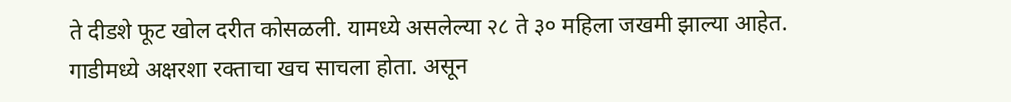ते दीडशे फूट खोल दरीत कोसळली. यामध्ये असलेल्या २८ ते ३० महिला जखमी झाल्या आहेत. गाडीमध्ये अक्षरशा रक्ताचा खच साचला होता. असून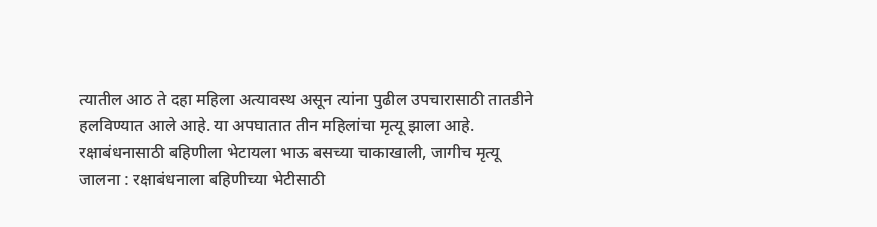त्यातील आठ ते दहा महिला अत्यावस्थ असून त्यांना पुढील उपचारासाठी तातडीने हलविण्यात आले आहे. या अपघातात तीन महिलांचा मृत्यू झाला आहे.
रक्षाबंधनासाठी बहिणीला भेटायला भाऊ बसच्या चाकाखाली, जागीच मृत्यू
जालना : रक्षाबंधनाला बहिणीच्या भेटीसाठी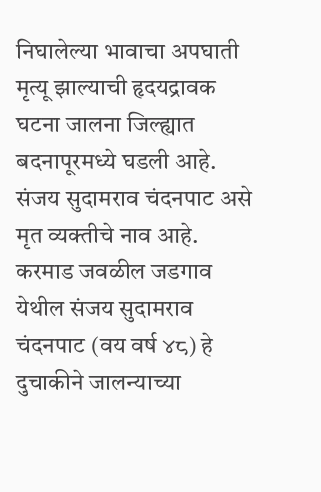निघालेल्या भावाचा अपघाती मृत्यू झाल्याची हृदयद्रावक घटना जालना जिल्ह्यात बदनापूरमध्ये घडली आहे. संजय सुदामराव चंदनपाट असे मृत व्यक्तीचे नाव आहे.
करमाड जवळील जडगाव येथील संजय सुदामराव चंदनपाट (वय वर्ष ४८) हे दुचाकीने जालन्याच्या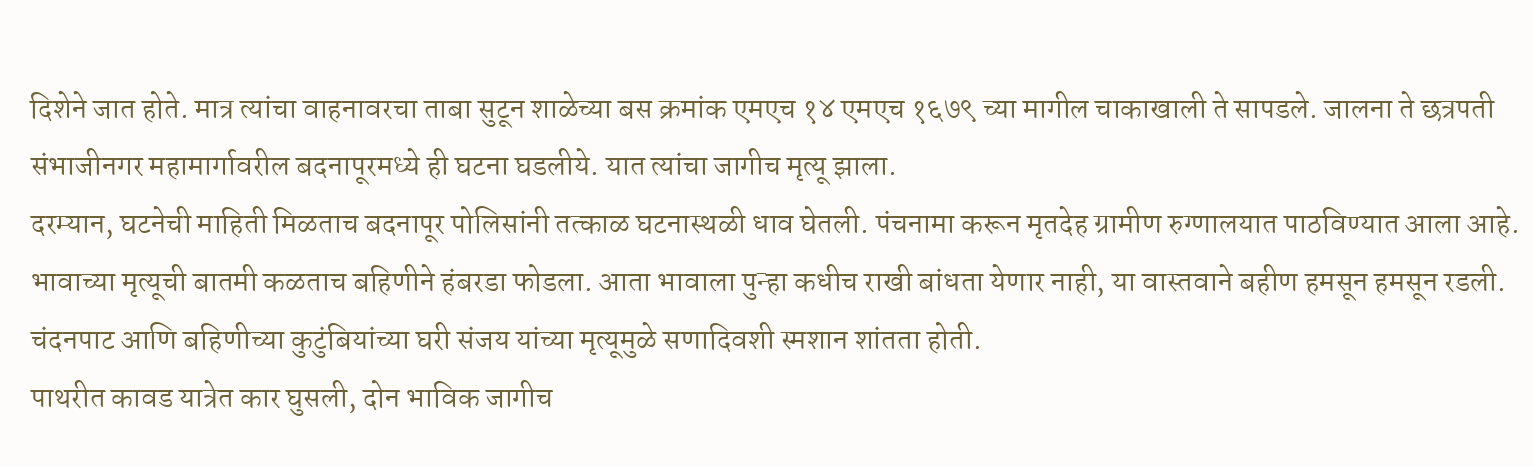दिशेने जात होते. मात्र त्यांचा वाहनावरचा ताबा सुटून शाळेच्या बस क्रमांक एमएच १४ एमएच १६७९ च्या मागील चाकाखाली ते सापडले. जालना ते छत्रपती संभाजीनगर महामार्गावरील बदनापूरमध्ये ही घटना घडलीये. यात त्यांचा जागीच मृत्यू झाला.
दरम्यान, घटनेची माहिती मिळताच बदनापूर पोलिसांनी तत्काळ घटनास्थळी धाव घेतली. पंचनामा करून मृतदेह ग्रामीण रुग्णालयात पाठविण्यात आला आहे. भावाच्या मृत्यूची बातमी कळताच बहिणीने हंबरडा फोडला. आता भावाला पुन्हा कधीच राखी बांधता येणार नाही, या वास्तवाने बहीण हमसून हमसून रडली. चंदनपाट आणि बहिणीच्या कुटुंबियांच्या घरी संजय यांच्या मृत्यूमुळे सणादिवशी स्मशान शांतता होती.
पाथरीत कावड यात्रेत कार घुसली, दोन भाविक जागीच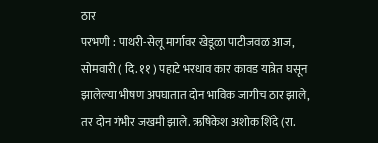ठार
परभणी : पाथरी-सेलू मार्गावर खेडूळा पाटीजवळ आज, सोमवारी ( दि. ११ ) पहाटे भरधाव कार कावड यात्रेत घसून झालेल्या भीषण अपघातात दोन भाविक जागीच ठार झाले, तर दोन गंभीर जखमी झाले. ऋषिकेश अशोक शिंदे (रा.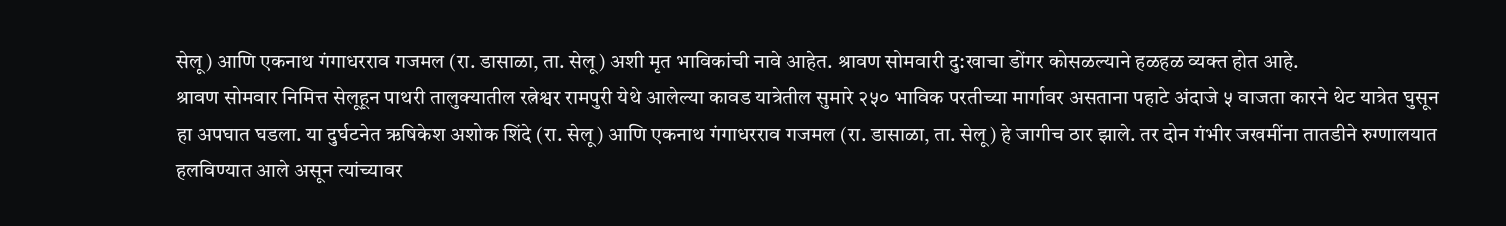सेलू) आणि एकनाथ गंगाधरराव गजमल (रा. डासाळा, ता. सेलू) अशी मृत भाविकांची नावे आहेत. श्रावण सोमवारी दु:खाचा डोंगर कोसळल्याने हळहळ व्यक्त होत आहे.
श्रावण सोमवार निमित्त सेलूहून पाथरी तालुक्यातील रत्नेश्वर रामपुरी येथे आलेल्या कावड यात्रेतील सुमारे २५० भाविक परतीच्या मार्गावर असताना पहाटे अंदाजे ५ वाजता कारने थेट यात्रेत घुसून हा अपघात घडला. या दुर्घटनेत ऋषिकेश अशोक शिंदे (रा. सेलू) आणि एकनाथ गंगाधरराव गजमल (रा. डासाळा, ता. सेलू) हे जागीच ठार झाले. तर दोन गंभीर जखमींना तातडीने रुग्णालयात हलविण्यात आले असून त्यांच्यावर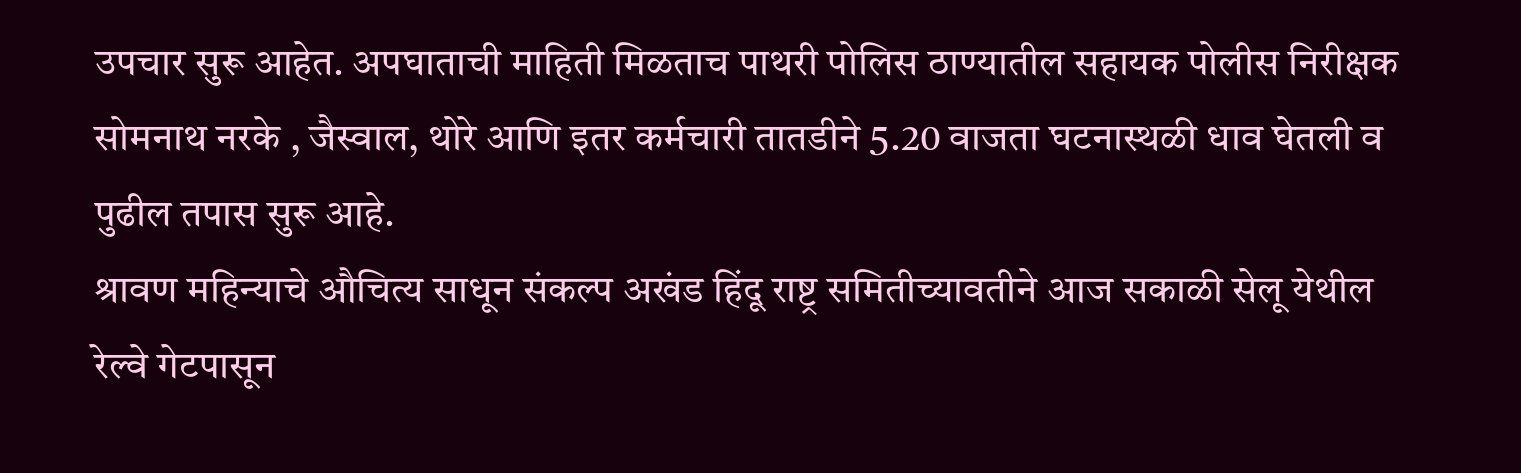उपचार सुरू आहेत. अपघाताची माहिती मिळताच पाथरी पोलिस ठाण्यातील सहायक पोलीस निरीक्षक सोमनाथ नरके , जैस्वाल, थोरे आणि इतर कर्मचारी तातडीने 5.20 वाजता घटनास्थळी धाव घेतली व पुढील तपास सुरू आहे.
श्रावण महिन्याचे औचित्य साधून संकल्प अखंड हिंदू राष्ट्र समितीच्यावतीने आज सकाळी सेलू येथील रेल्वे गेटपासून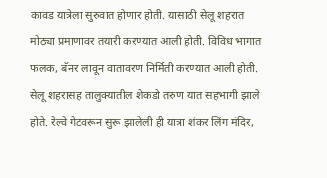कावड यात्रेला सुरुवात होणार होती. यासाठी सेलू शहरात मोठ्या प्रमाणावर तयारी करण्यात आली होती. विविध भागात फलक, बॅनर लावून वातावरण निर्मिती करण्यात आली होती. सेलू शहरासह तालुक्यातील शेकडो तरुण यात सहभागी झाले होते. रेल्वे गेटवरून सुरू झालेली ही यात्रा शंकर लिंग मंदिर,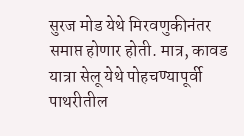सुरज मोड येथे मिरवणुकीनंतर समाप्त होणार होती. मात्र, कावड यात्रा सेलू येथे पोहचण्यापूर्वी पाथरीतील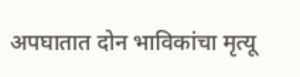अपघातात दोन भाविकांचा मृत्यू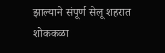झाल्याने संपूर्ण सेलू शहरात शोककळा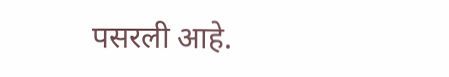पसरली आहे.